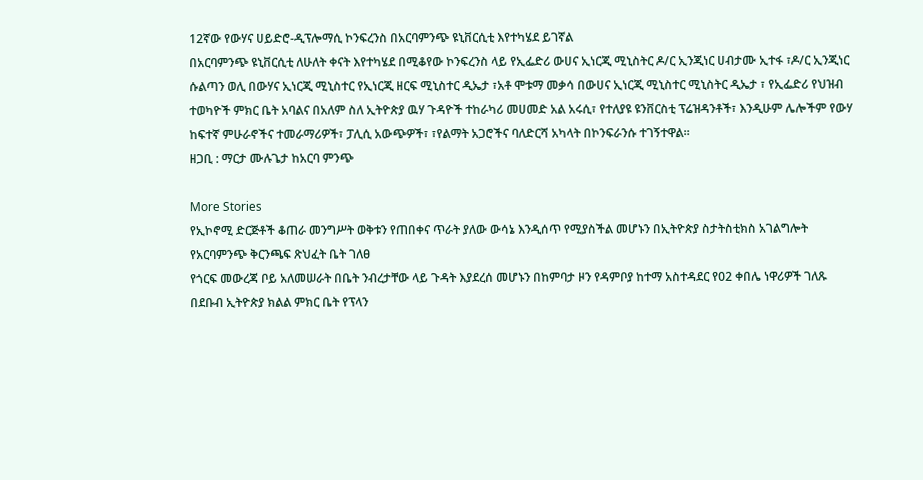12ኛው የውሃና ሀይድሮ-ዲፕሎማሲ ኮንፍረንስ በአርባምንጭ ዩኒቨርሲቲ እየተካሄደ ይገኛል
በአርባምንጭ ዩኒቨርሲቲ ለሁለት ቀናት እየተካሄደ በሚቆየው ኮንፍረንስ ላይ የኢፌድሪ ውሀና ኢነርጂ ሚኒስትር ዶ/ር ኢንጂነር ሀብታሙ ኢተፋ ፣ዶ/ር ኢንጂነር ሱልጣን ወሊ በውሃና ኢነርጂ ሚኒስተር የኢነርጂ ዘርፍ ሚኒስተር ዲኤታ ፣አቶ ሞቱማ መቃሳ በውሀና ኢነርጂ ሚኒስተር ሚኒስትር ዲኤታ ፣ የኢፌድሪ የህዝብ ተወካዮች ምክር ቤት አባልና በአለም ስለ ኢትዮጵያ ዉሃ ጉዳዮች ተከራካሪ መሀመድ አል አሩሲ፣ የተለያዩ ዩንቨርስቲ ፕሬዝዳንቶች፣ እንዲሁም ሌሎችም የውሃ ከፍተኛ ምሁራኖችና ተመራማሪዎች፣ ፓሊሲ አውጭዎች፣ ፣የልማት አጋሮችና ባለድርሻ አካላት በኮንፍራንሱ ተገኝተዋል።
ዘጋቢ : ማርታ ሙሉጌታ ከአርባ ምንጭ

More Stories
የኢኮኖሚ ድርጅቶች ቆጠራ መንግሥት ወቅቱን የጠበቀና ጥራት ያለው ውሳኔ እንዲሰጥ የሚያስችል መሆኑን በኢትዮጵያ ስታትስቲክስ አገልግሎት የአርባምንጭ ቅርንጫፍ ጽህፈት ቤት ገለፀ
የጎርፍ መውረጃ ቦይ አለመሠራት በቤት ንብረታቸው ላይ ጉዳት እያደረሰ መሆኑን በከምባታ ዞን የዳምቦያ ከተማ አስተዳደር የ02 ቀበሌ ነዋሪዎች ገለጹ
በደቡብ ኢትዮጵያ ክልል ምክር ቤት የፕላን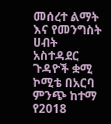መሰረተ ልማት እና የመንግስት ሀብት አስተዳደር ጉዳዮች ቋሚ ኮሚቴ በአርባ ምንጭ ከተማ የ2018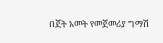በጀት አመት የመጀመሪያ ግማሽ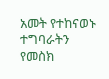አመት የተከናወኑ ተግባራትን የመስክ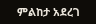ምልከታ አደረገ